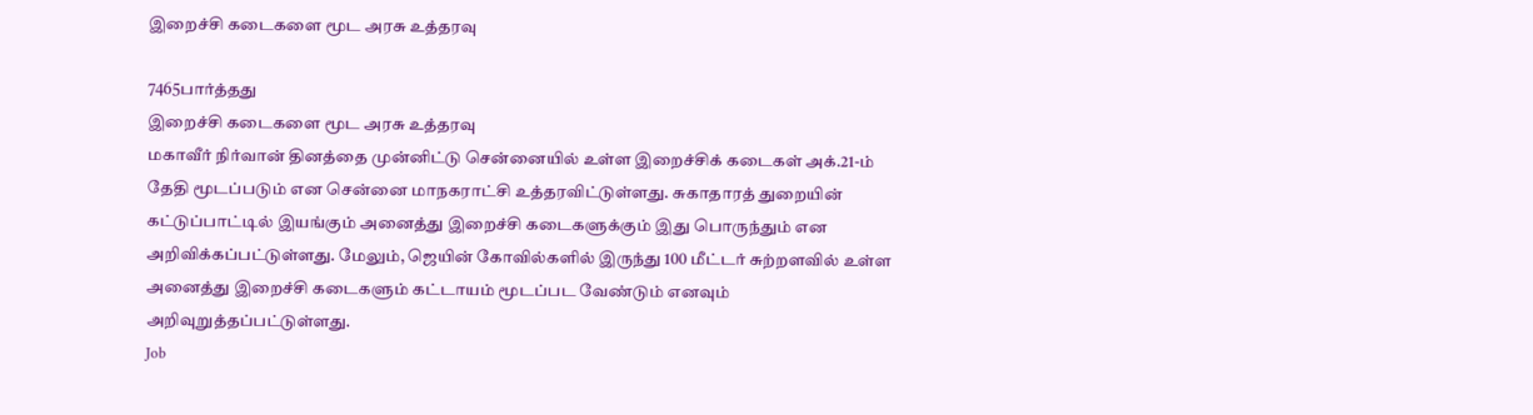இறைச்சி கடைகளை மூட அரசு உத்தரவு

7465பார்த்தது
இறைச்சி கடைகளை மூட அரசு உத்தரவு
மகாவீர் நிர்வான் தினத்தை முன்னிட்டு சென்னையில் உள்ள இறைச்சிக் கடைகள் அக்.21-ம் தேதி மூடப்படும் என சென்னை மாநகராட்சி உத்தரவிட்டுள்ளது. சுகாதாரத் துறையின் கட்டுப்பாட்டில் இயங்கும் அனைத்து இறைச்சி கடைகளுக்கும் இது பொருந்தும் என அறிவிக்கப்பட்டுள்ளது. மேலும், ஜெயின் கோவில்களில் இருந்து 100 மீட்டர் சுற்றளவில் உள்ள அனைத்து இறைச்சி கடைகளும் கட்டாயம் மூடப்பட வேண்டும் எனவும் அறிவுறுத்தப்பட்டுள்ளது.
Job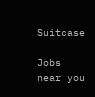Suitcase

Jobs near you